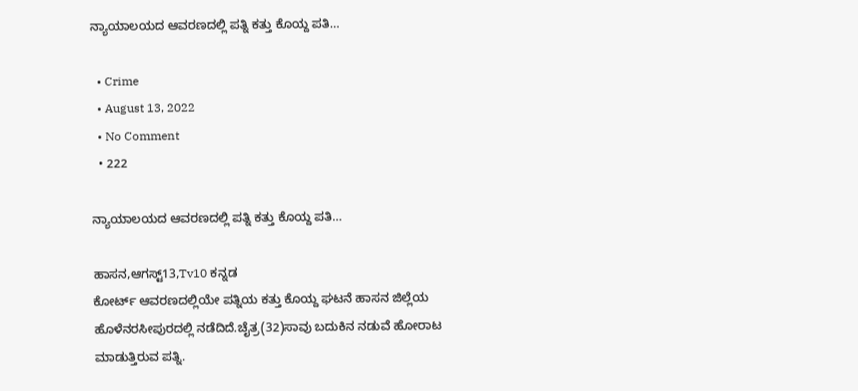ನ್ಯಾಯಾಲಯದ ಆವರಣದಲ್ಲಿ ಪತ್ನಿ ಕತ್ತು ಕೊಯ್ದ ಪತಿ…

  • Crime
  • August 13, 2022
  • No Comment
  • 222

ನ್ಯಾಯಾಲಯದ ಆವರಣದಲ್ಲಿ ಪತ್ನಿ ಕತ್ತು ಕೊಯ್ದ ಪತಿ…

ಹಾಸನ,ಆಗಸ್ಟ್13,Tv10 ಕನ್ನಡ
ಕೋರ್ಟ್ ಆವರಣದಲ್ಲಿಯೇ ಪತ್ನಿಯ ಕತ್ತು ಕೊಯ್ದ ಘಟನೆ ಹಾಸನ ಜಿಲ್ಲೆಯ ಹೊಳೆನರಸೀಪುರದಲ್ಲಿ ನಡೆದಿದೆ.ಚೈತ್ರ(32)ಸಾವು ಬದುಕಿನ ನಡುವೆ ಹೋರಾಟ ಮಾಡುತ್ತಿರುವ ಪತ್ನಿ.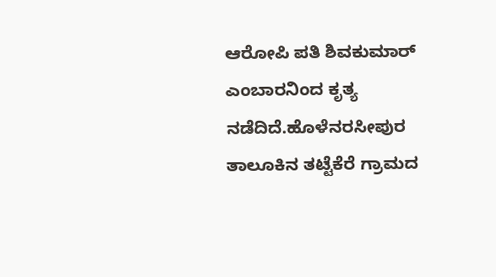ಆರೋಪಿ ಪತಿ ಶಿವಕುಮಾರ್ ಎಂಬಾರನಿಂದ ಕೃತ್ಯ ನಡೆದಿದೆ.ಹೊಳೆನರಸೀಪುರ ತಾಲೂಕಿನ ತಟ್ಟೆಕೆರೆ ಗ್ರಾಮದ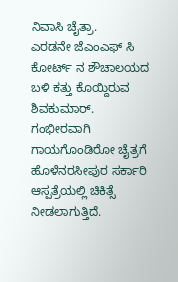ನಿವಾಸಿ ಚೈತ್ರಾ.
ಎರಡನೇ ಜೆಎಂಎಫ್ ಸಿ ಕೋರ್ಟ್ ನ ಶೌಚಾಲಯದ ಬಳಿ ಕತ್ತು ಕೊಯ್ದಿರುವ ಶಿವಕುಮಾರ್.
ಗಂಭೀರವಾಗಿ ಗಾಯಗೊಂಡಿರೋ ಚೈತ್ರಗೆ ಹೊಳೆನರಸೀಪುರ ಸರ್ಕಾರಿ ಆಸ್ಪತ್ರೆಯಲ್ಲಿ ಚಿಕಿತ್ಸೆ ನೀಡಲಾಗುತ್ತಿದೆ.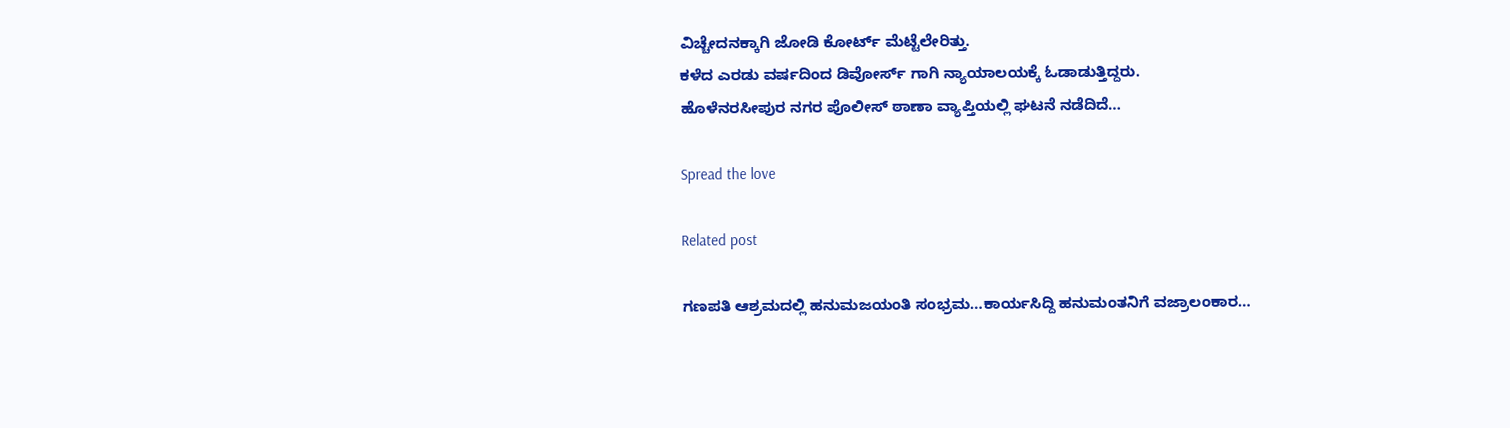ವಿಚ್ಚೇದನಕ್ಕಾಗಿ ಜೋಡಿ ಕೋರ್ಟ್ ಮೆಟ್ಟೆಲೇರಿತ್ತು.
ಕಳೆದ ಎರಡು ವರ್ಷದಿಂದ ಡಿವೋರ್ಸ್ ಗಾಗಿ ನ್ಯಾಯಾಲಯಕ್ಕೆ ಓಡಾಡುತ್ತಿದ್ದರು.
ಹೊಳೆನರಸೀಪುರ ನಗರ ಪೊಲೀಸ್ ಠಾಣಾ ವ್ಯಾಪ್ತಿಯಲ್ಲಿ ಘಟನೆ ನಡೆದಿದೆ…

Spread the love

Related post

ಗಣಪತಿ ಆಶ್ರಮದಲ್ಲಿ ಹನುಮಜಯಂತಿ ಸಂಭ್ರಮ…ಕಾರ್ಯಸಿದ್ದಿ ಹನುಮಂತನಿಗೆ ವಜ್ರಾಲಂಕಾರ…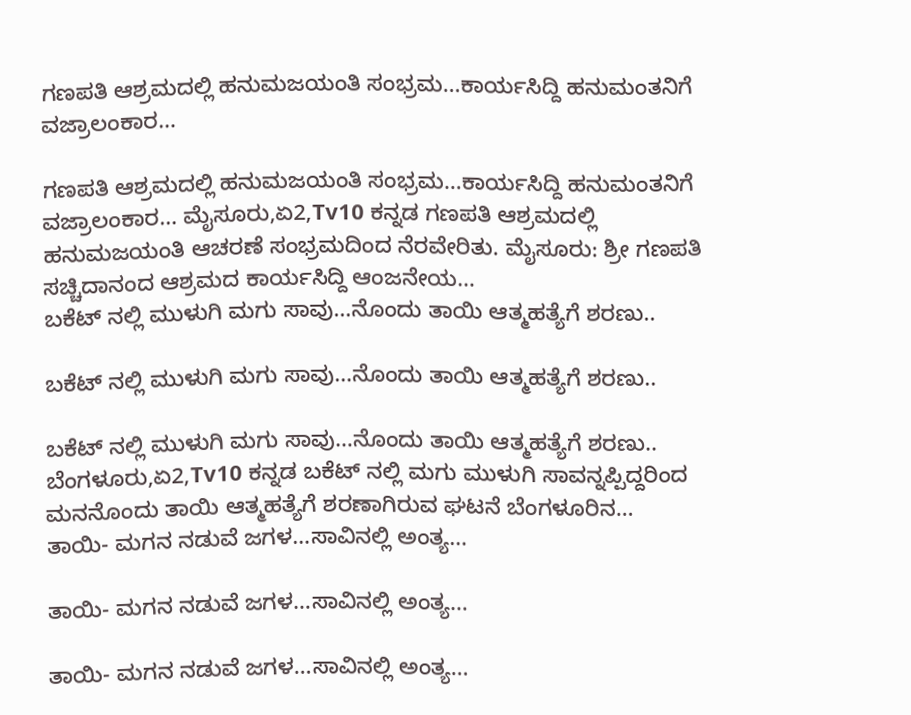ಗಣಪತಿ ಆಶ್ರಮದಲ್ಲಿ ಹನುಮಜಯಂತಿ ಸಂಭ್ರಮ…ಕಾರ್ಯಸಿದ್ದಿ ಹನುಮಂತನಿಗೆ ವಜ್ರಾಲಂಕಾರ…

ಗಣಪತಿ ಆಶ್ರಮದಲ್ಲಿ ಹನುಮಜಯಂತಿ ಸಂಭ್ರಮ…ಕಾರ್ಯಸಿದ್ದಿ ಹನುಮಂತನಿಗೆ ವಜ್ರಾಲಂಕಾರ… ಮೈಸೂರು,ಏ2,Tv10 ಕನ್ನಡ ಗಣಪತಿ ಆಶ್ರಮದಲ್ಲಿ ಹನುಮಜಯಂತಿ ಆಚರಣೆ ಸಂಭ್ರಮದಿಂದ ನೆರವೇರಿತು. ಮೈಸೂರು: ಶ್ರೀ ಗಣಪತಿ ಸಚ್ಚಿದಾನಂದ ಆಶ್ರಮದ ಕಾರ್ಯಸಿದ್ದಿ ಆಂಜನೇಯ…
ಬಕೆಟ್ ನಲ್ಲಿ ಮುಳುಗಿ ಮಗು ಸಾವು…ನೊಂದು ತಾಯಿ ಆತ್ಮಹತ್ಯೆಗೆ ಶರಣು..

ಬಕೆಟ್ ನಲ್ಲಿ ಮುಳುಗಿ ಮಗು ಸಾವು…ನೊಂದು ತಾಯಿ ಆತ್ಮಹತ್ಯೆಗೆ ಶರಣು..

ಬಕೆಟ್ ನಲ್ಲಿ ಮುಳುಗಿ ಮಗು ಸಾವು…ನೊಂದು ತಾಯಿ ಆತ್ಮಹತ್ಯೆಗೆ ಶರಣು.. ಬೆಂಗಳೂರು,ಏ2,Tv10 ಕನ್ನಡ ಬಕೆಟ್ ನಲ್ಲಿ ಮಗು ಮುಳುಗಿ ಸಾವನ್ನಪ್ಪಿದ್ದರಿಂದ ಮನನೊಂದು ತಾಯಿ ಆತ್ಮಹತ್ಯೆಗೆ ಶರಣಾಗಿರುವ ಘಟನೆ ಬೆಂಗಳೂರಿನ…
ತಾಯಿ- ಮಗನ ನಡುವೆ ಜಗಳ…ಸಾವಿನಲ್ಲಿ ಅಂತ್ಯ…

ತಾಯಿ- ಮಗನ ನಡುವೆ ಜಗಳ…ಸಾವಿನಲ್ಲಿ ಅಂತ್ಯ…

ತಾಯಿ- ಮಗನ ನಡುವೆ ಜಗಳ…ಸಾವಿನಲ್ಲಿ ಅಂತ್ಯ…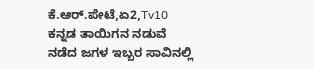ಕೆ.ಆರ್.ಪೇಟೆ,ಏ2,Tv10 ಕನ್ನಡ ತಾಯಿಗನ ನಡುವೆ ನಡೆದ ಜಗಳ ಇಬ್ಬರ ಸಾವಿನಲ್ಲಿ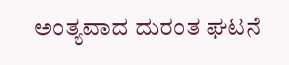ಅಂತ್ಯವಾದ ದುರಂತ ಘಟನೆ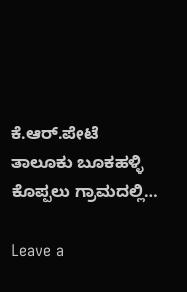ಕೆ.ಆರ್.ಪೇಟೆ ತಾಲೂಕು ಬೂಕಹಳ್ಳಿ ಕೊಪ್ಪಲು ಗ್ರಾಮದಲ್ಲಿ…

Leave a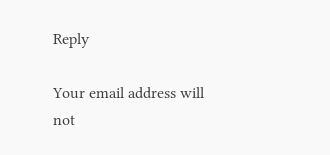Reply

Your email address will not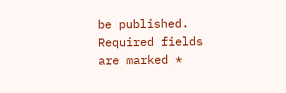be published. Required fields are marked *